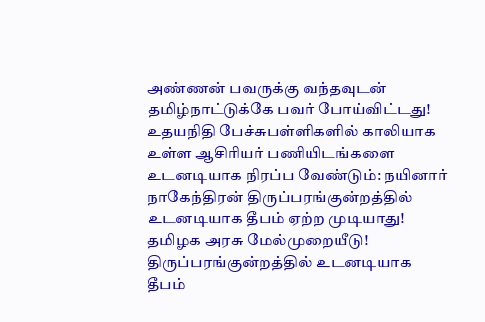அண்ணன் பவருக்கு வந்தவுடன் தமிழ்நாட்டுக்கே பவர் போய்விட்டது! உதயநிதி பேச்சுபள்ளிகளில் காலியாக உள்ள ஆசிரியர் பணியிடங்களை உடனடியாக நிரப்ப வேண்டும்: நயினார் நாகேந்திரன் திருப்பரங்குன்றத்தில் உடனடியாக தீபம் ஏற்ற முடியாது! தமிழக அரசு மேல்முறையீடு! திருப்பரங்குன்றத்தில் உடனடியாக தீபம்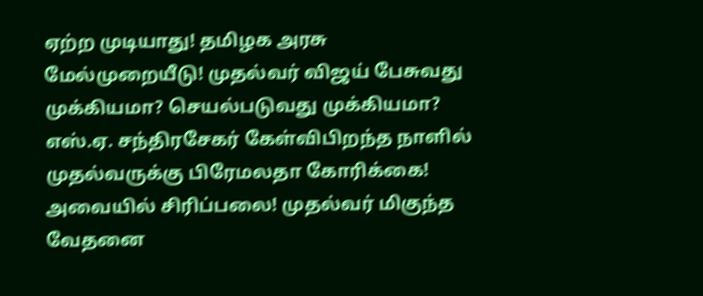ஏற்ற முடியாது! தமிழக அரசு மேல்முறையீடு! முதல்வர் விஜய் பேசுவது முக்கியமா? செயல்படுவது முக்கியமா? எஸ்.ஏ. சந்திரசேகர் கேள்விபிறந்த நாளில் முதல்வருக்கு பிரேமலதா கோரிக்கை! அவையில் சிரிப்பலை! முதல்வர் மிகுந்த வேதனை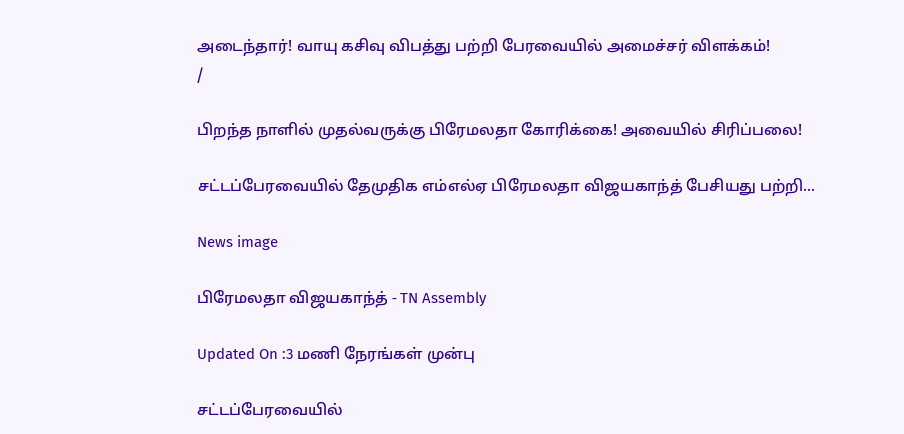அடைந்தார்! வாயு கசிவு விபத்து பற்றி பேரவையில் அமைச்சர் விளக்கம்!
/

பிறந்த நாளில் முதல்வருக்கு பிரேமலதா கோரிக்கை! அவையில் சிரிப்பலை!

சட்டப்பேரவையில் தேமுதிக எம்எல்ஏ பிரேமலதா விஜயகாந்த் பேசியது பற்றி...

News image

பிரேமலதா விஜயகாந்த் - TN Assembly

Updated On :3 மணி நேரங்கள் முன்பு

சட்டப்பேரவையில்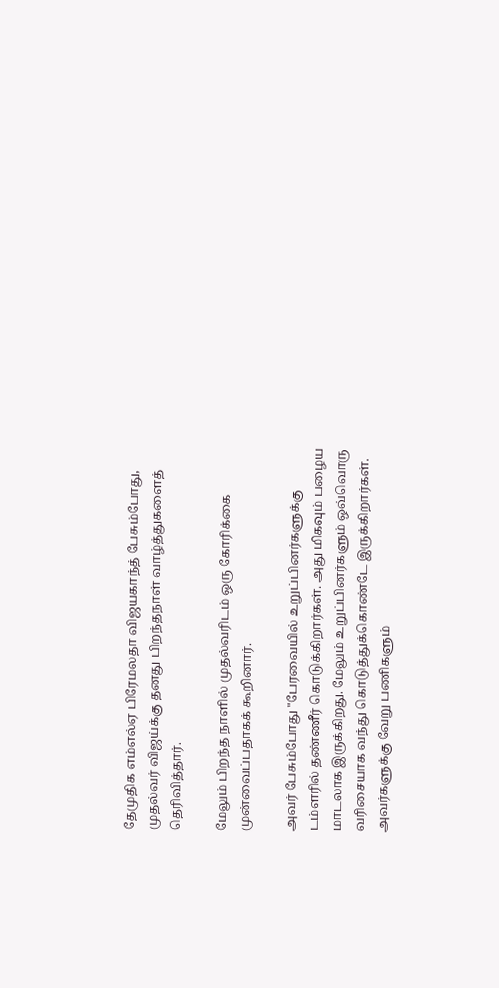தேமுதிக எம்எல்ஏ பிரேமலதா விஜயகாந்த் பேசும்போது, முதல்வர் விஜய்க்கு தனது பிறந்தநாள் வாழ்த்துகளைத் தெரிவித்தார்.

மேலும் பிறந்த நாளில் முதல்வரிடம் ஒரு கோரிக்கை முன்வைப்பதாகக் கூறினார்.

அவர் பேசும்போது "பேரவையில் உறுப்பினர்களுக்கு டம்ளரில் தண்ணீர் கொடுக்கிறார்கள். அது மிகவும் பழைய மாடலாக இருக்கிறது. மேலும் உறுப்பினர்களும் ஒவ்வொரு வரிசையாக வந்து கொடுத்துக்கொண்டே இருக்கிறார்கள். அவர்களுக்கு வேறு பணிகளும்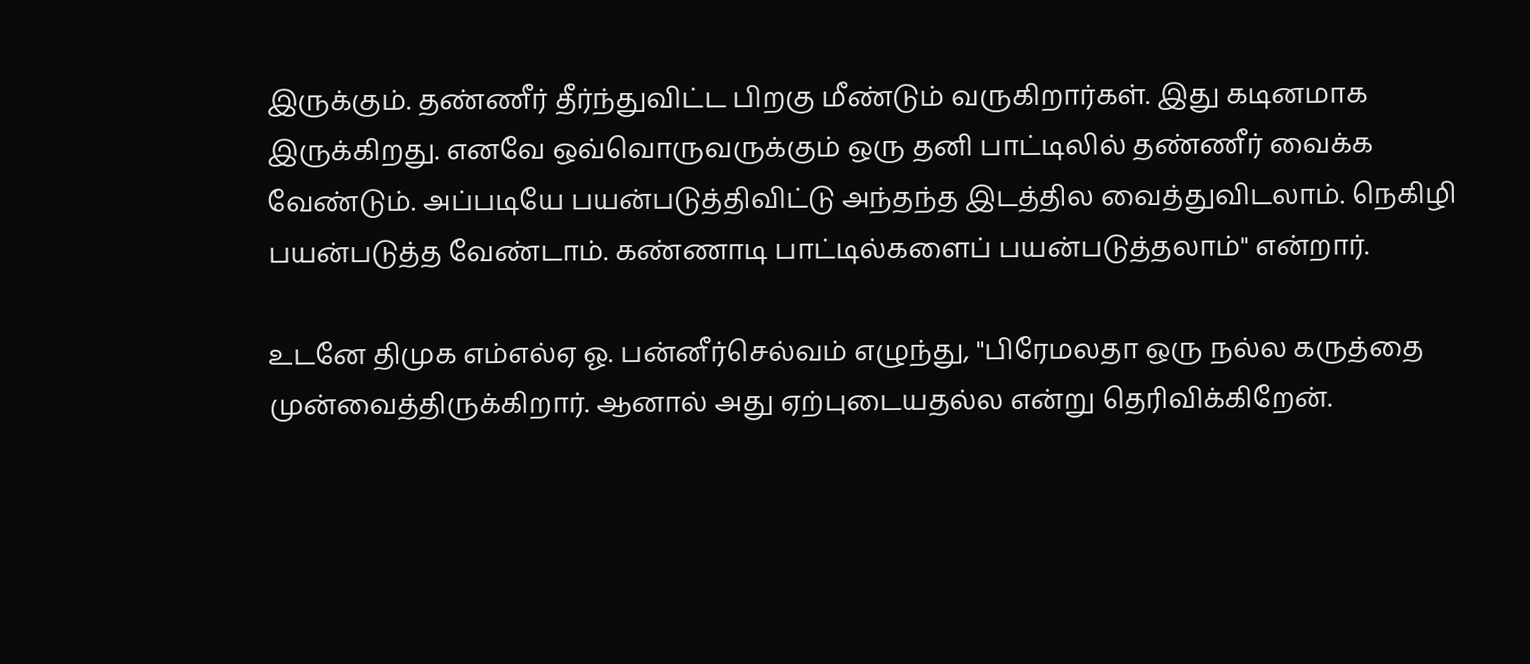இருக்கும். தண்ணீர் தீர்ந்துவிட்ட பிறகு மீண்டும் வருகிறார்கள். இது கடினமாக இருக்கிறது. எனவே ஒவ்வொருவருக்கும் ஒரு தனி பாட்டிலில் தண்ணீர் வைக்க வேண்டும். அப்படியே பயன்படுத்திவிட்டு அந்தந்த இடத்தில வைத்துவிடலாம். நெகிழி பயன்படுத்த வேண்டாம். கண்ணாடி பாட்டில்களைப் பயன்படுத்தலாம்" என்றார்.

உடனே திமுக எம்எல்ஏ ஓ. பன்னீர்செல்வம் எழுந்து, "பிரேமலதா ஒரு நல்ல கருத்தை முன்வைத்திருக்கிறார். ஆனால் அது ஏற்புடையதல்ல என்று தெரிவிக்கிறேன்.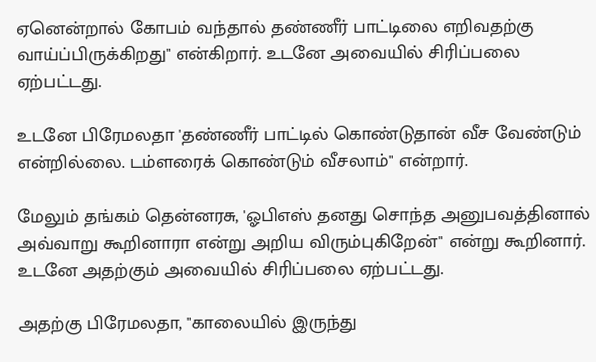ஏனென்றால் கோபம் வந்தால் தண்ணீர் பாட்டிலை எறிவதற்கு வாய்ப்பிருக்கிறது" என்கிறார். உடனே அவையில் சிரிப்பலை ஏற்பட்டது.

உடனே பிரேமலதா 'தண்ணீர் பாட்டில் கொண்டுதான் வீச வேண்டும் என்றில்லை. டம்ளரைக் கொண்டும் வீசலாம்" என்றார்.

மேலும் தங்கம் தென்னரசு, 'ஓபிஎஸ் தனது சொந்த அனுபவத்தினால் அவ்வாறு கூறினாரா என்று அறிய விரும்புகிறேன்" என்று கூறினார். உடனே அதற்கும் அவையில் சிரிப்பலை ஏற்பட்டது.

அதற்கு பிரேமலதா, "காலையில் இருந்து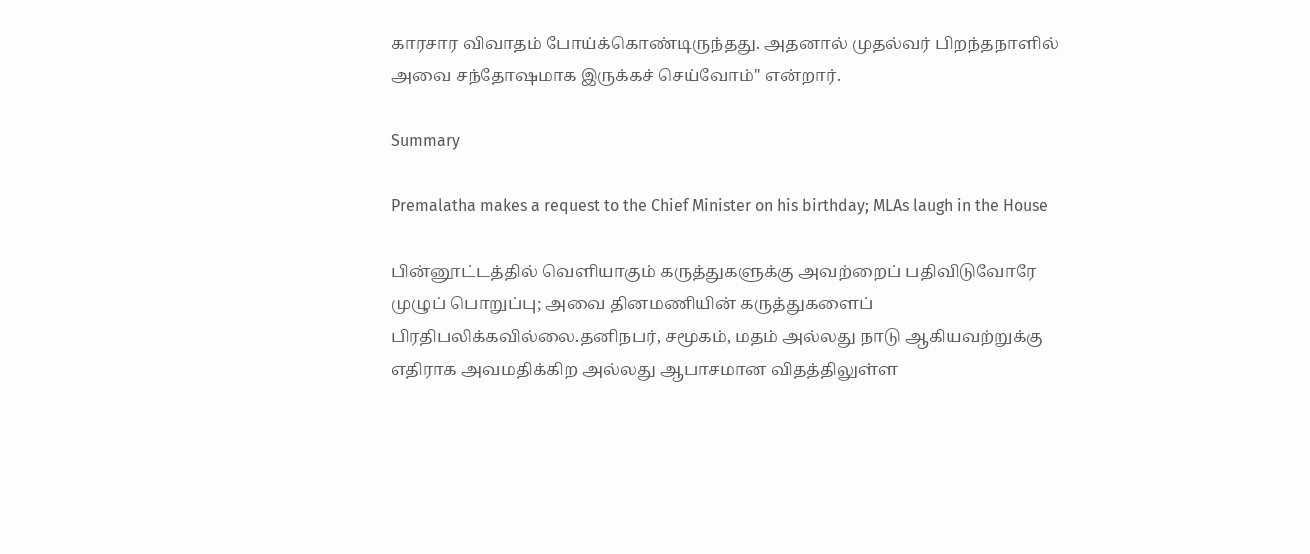காரசார விவாதம் போய்க்கொண்டிருந்தது. அதனால் முதல்வர் பிறந்தநாளில் அவை சந்தோஷமாக இருக்கச் செய்வோம்" என்றார்.

Summary

Premalatha makes a request to the Chief Minister on his birthday; MLAs laugh in the House

பின்னூட்டத்தில் வெளியாகும் கருத்துகளுக்கு அவற்றைப் பதிவிடுவோரே முழுப் பொறுப்பு; அவை தினமணியின் கருத்துகளைப் பிரதிபலிக்கவில்லை.தனிநபர், சமூகம், மதம் அல்லது நாடு ஆகியவற்றுக்கு எதிராக அவமதிக்கிற அல்லது ஆபாசமான விதத்திலுள்ள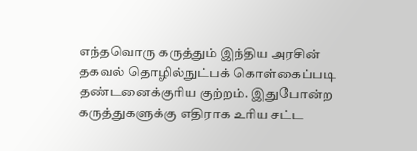எந்தவொரு கருத்தும் இந்திய அரசின் தகவல் தொழில்நுட்பக் கொள்கைப்படி தண்டனைக்குரிய குற்றம். இதுபோன்ற கருத்துகளுக்கு எதிராக உரிய சட்ட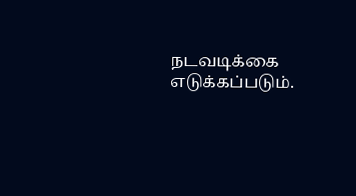நடவடிக்கை எடுக்கப்படும்.